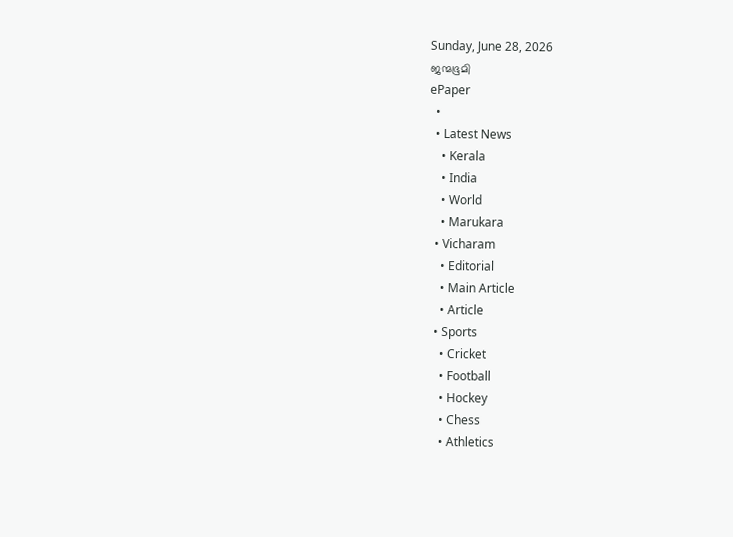Sunday, June 28, 2026
ജന്മഭൂമി
ePaper
  •
  • Latest News
    • Kerala
    • India
    • World
    • Marukara
  • Vicharam
    • Editorial
    • Main Article
    • Article
  • Sports
    • Cricket
    • Football
    • Hockey
    • Chess
    • Athletics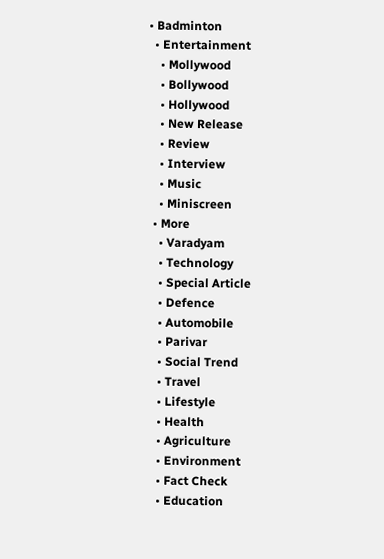• Badminton
  • Entertainment
    • Mollywood
    • Bollywood
    • Hollywood
    • New Release
    • Review
    • Interview
    • Music
    • Miniscreen
  • More
    • Varadyam
    • Technology
    • Special Article
    • Defence
    • Automobile
    • Parivar
    • Social Trend
    • Travel
    • Lifestyle
    • Health
    • Agriculture
    • Environment
    • Fact Check
    • Education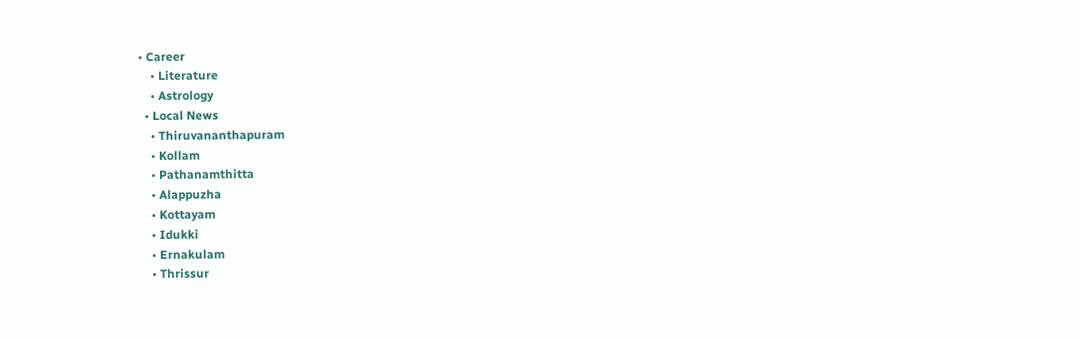• Career
    • Literature
    • Astrology
  • Local News
    • Thiruvananthapuram
    • Kollam
    • Pathanamthitta
    • Alappuzha
    • Kottayam
    • Idukki
    • Ernakulam
    • Thrissur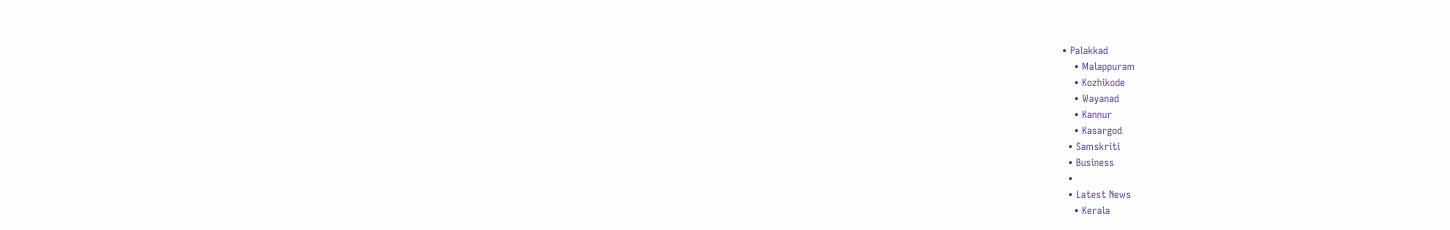• Palakkad
    • Malappuram
    • Kozhikode
    • Wayanad
    • Kannur
    • Kasargod
  • Samskriti
  • Business
  •
  • Latest News
    • Kerala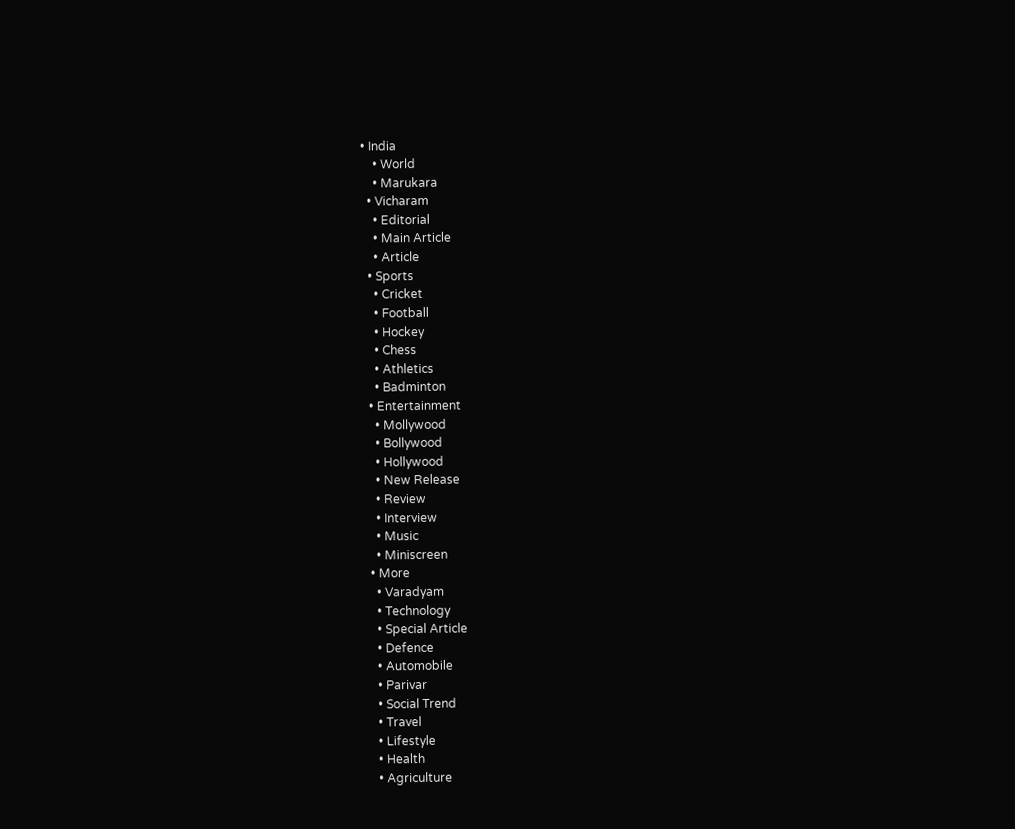• India
    • World
    • Marukara
  • Vicharam
    • Editorial
    • Main Article
    • Article
  • Sports
    • Cricket
    • Football
    • Hockey
    • Chess
    • Athletics
    • Badminton
  • Entertainment
    • Mollywood
    • Bollywood
    • Hollywood
    • New Release
    • Review
    • Interview
    • Music
    • Miniscreen
  • More
    • Varadyam
    • Technology
    • Special Article
    • Defence
    • Automobile
    • Parivar
    • Social Trend
    • Travel
    • Lifestyle
    • Health
    • Agriculture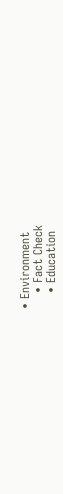• Environment
    • Fact Check
    • Education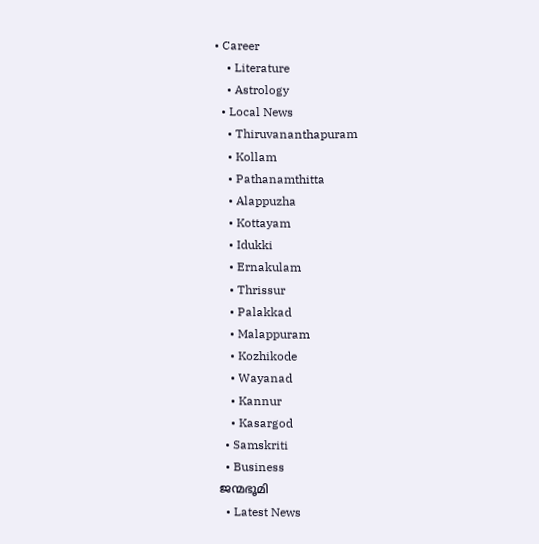• Career
    • Literature
    • Astrology
  • Local News
    • Thiruvananthapuram
    • Kollam
    • Pathanamthitta
    • Alappuzha
    • Kottayam
    • Idukki
    • Ernakulam
    • Thrissur
    • Palakkad
    • Malappuram
    • Kozhikode
    • Wayanad
    • Kannur
    • Kasargod
  • Samskriti
  • Business
ജന്മഭൂമി
  • Latest News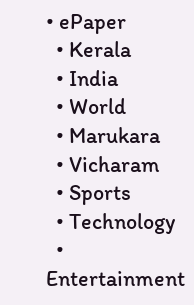• ePaper
  • Kerala
  • India
  • World
  • Marukara
  • Vicharam
  • Sports
  • Technology
  • Entertainment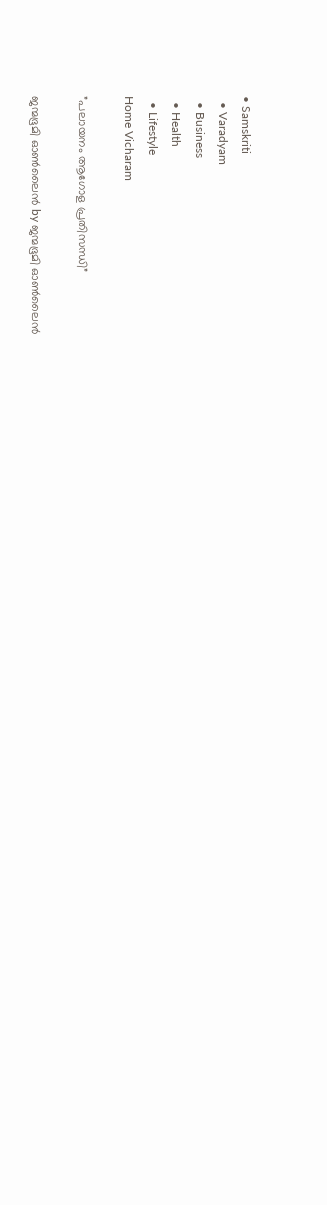• Samskriti
  • Varadyam
  • Business
  • Health
  • Lifestyle
Home Vicharam

”പലായനം ആഗോള പ്രതിസന്ധി”

ജന്മഭൂമി ഓണ്‍ലൈന്‍ by ജന്മഭൂമി ഓണ്‍ലൈന്‍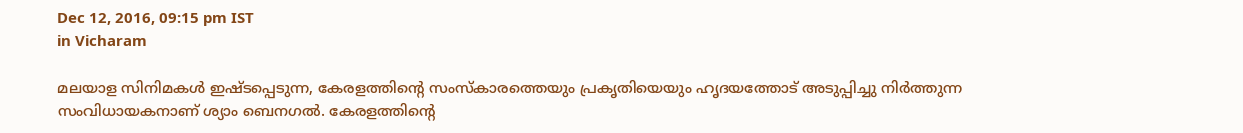Dec 12, 2016, 09:15 pm IST
in Vicharam

മലയാള സിനിമകള്‍ ഇഷ്ടപ്പെടുന്ന, കേരളത്തിന്റെ സംസ്‌കാരത്തെയും പ്രകൃതിയെയും ഹൃദയത്തോട് അടുപ്പിച്ചു നിര്‍ത്തുന്ന സംവിധായകനാണ് ശ്യാം ബെനഗല്‍. കേരളത്തിന്റെ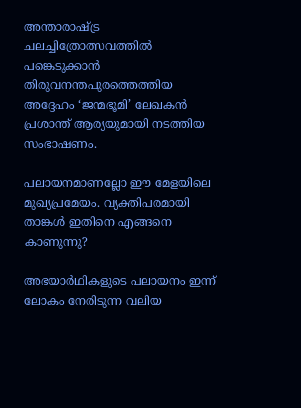അന്താരാഷ്‌ട്ര ചലച്ചിത്രോത്സവത്തില്‍ പങ്കെടുക്കാന്‍ തിരുവനന്തപുരത്തെത്തിയ അദ്ദേഹം ‘ജന്മഭൂമി’ ലേഖകന്‍ പ്രശാന്ത് ആര്യയുമായി നടത്തിയ സംഭാഷണം.

പലായനമാണല്ലോ ഈ മേളയിലെ മുഖ്യപ്രമേയം. വ്യക്തിപരമായി താങ്കള്‍ ഇതിനെ എങ്ങനെ കാണുന്നു?

അഭയാര്‍ഥികളുടെ പലായനം ഇന്ന് ലോകം നേരിടുന്ന വലിയ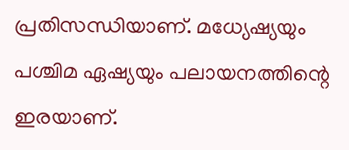പ്രതിസന്ധിയാണ്. മധ്യേഷ്യയും പശ്ചിമ ഏഷ്യയും പലായനത്തിന്റെ ഇരയാണ്.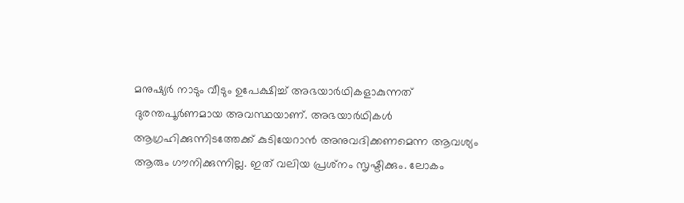മനുഷ്യര്‍ നാടും വീടും ഉപേക്ഷിച്ച് അഭയാര്‍ഥികളാകുന്നത് ദുരന്തപൂര്‍ണമായ അവസ്ഥയാണ്. അഭയാര്‍ഥികള്‍ ആഗ്രഹിക്കുന്നിടത്തേക്ക് കുടിയേറാന്‍ അനുവദിക്കണമെന്ന ആവശ്യം ആരും ഗൗനിക്കുന്നില്ല. ഇത് വലിയ പ്രശ്‌നം സൃഷ്ടിക്കും. ലോകം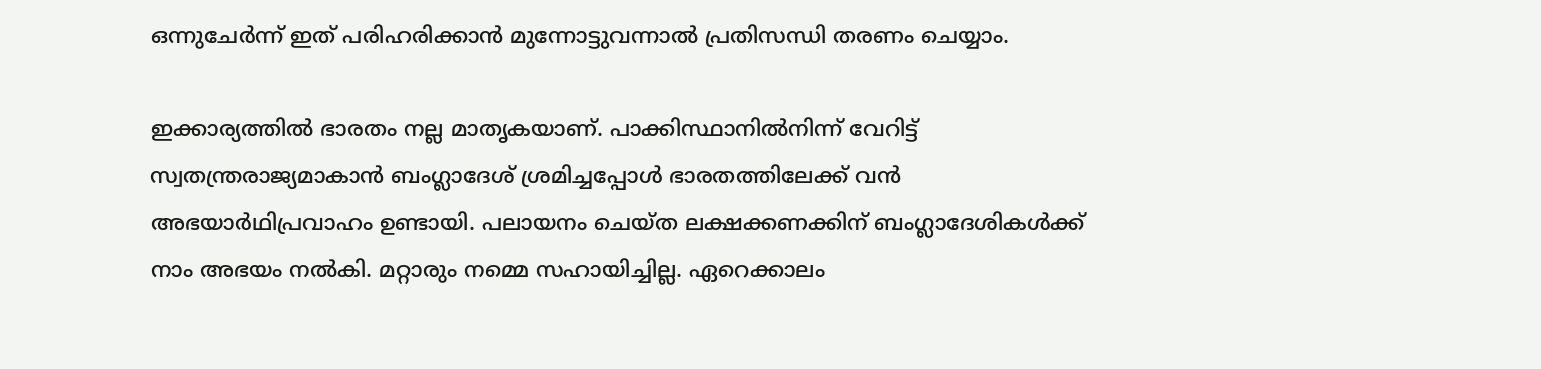ഒന്നുചേര്‍ന്ന് ഇത് പരിഹരിക്കാന്‍ മുന്നോട്ടുവന്നാല്‍ പ്രതിസന്ധി തരണം ചെയ്യാം.

ഇക്കാര്യത്തില്‍ ഭാരതം നല്ല മാതൃകയാണ്. പാക്കിസ്ഥാനില്‍നിന്ന് വേറിട്ട് സ്വതന്ത്രരാജ്യമാകാന്‍ ബംഗ്ലാദേശ് ശ്രമിച്ചപ്പോള്‍ ഭാരതത്തിലേക്ക് വന്‍ അഭയാര്‍ഥിപ്രവാഹം ഉണ്ടായി. പലായനം ചെയ്ത ലക്ഷക്കണക്കിന് ബംഗ്ലാദേശികള്‍ക്ക് നാം അഭയം നല്‍കി. മറ്റാരും നമ്മെ സഹായിച്ചില്ല. ഏറെക്കാലം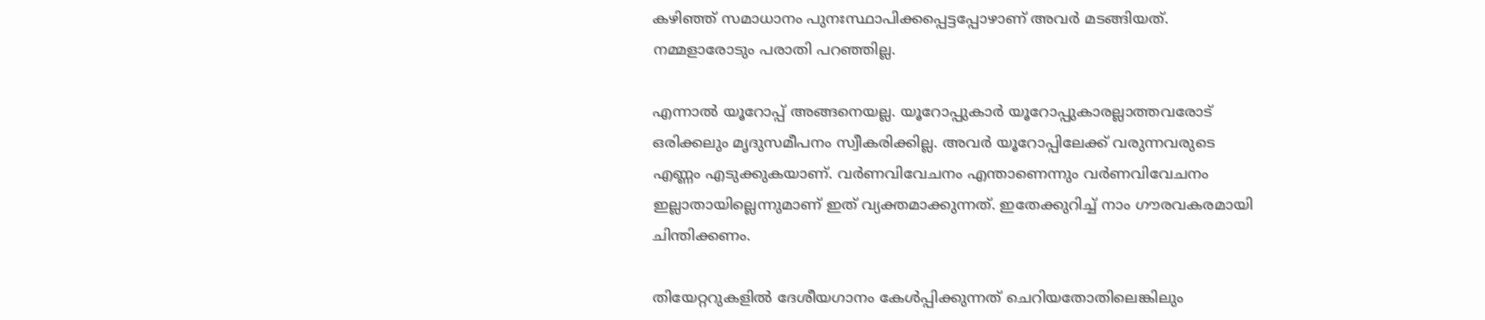കഴിഞ്ഞ് സമാധാനം പുനഃസ്ഥാപിക്കപ്പെട്ടപ്പോഴാണ് അവര്‍ മടങ്ങിയത്. നമ്മളാരോടും പരാതി പറഞ്ഞില്ല.

എന്നാല്‍ യൂറോപ്പ് അങ്ങനെയല്ല. യൂറോപ്പുകാര്‍ യൂറോപ്പുകാരല്ലാത്തവരോട് ഒരിക്കലും മൃദുസമീപനം സ്വീകരിക്കില്ല. അവര്‍ യൂറോപ്പിലേക്ക് വരുന്നവരുടെ എണ്ണം എടുക്കുകയാണ്. വര്‍ണവിവേചനം എന്താണെന്നും വര്‍ണവിവേചനം ഇല്ലാതായില്ലെന്നുമാണ് ഇത് വ്യക്തമാക്കുന്നത്. ഇതേക്കുറിച്ച് നാം ഗൗരവകരമായി ചിന്തിക്കണം.

തിയേറ്ററുകളില്‍ ദേശീയഗാനം കേള്‍പ്പിക്കുന്നത് ചെറിയതോതിലെങ്കിലും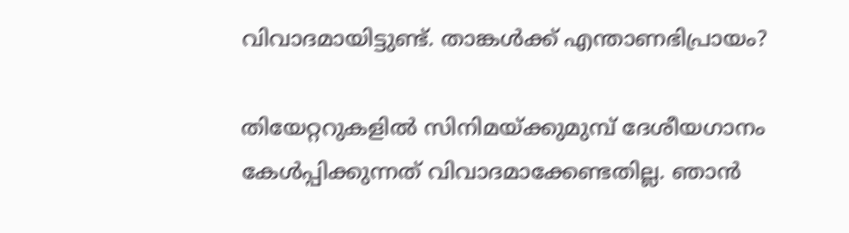വിവാദമായിട്ടുണ്ട്. താങ്കള്‍ക്ക് എന്താണഭിപ്രായം?

തിയേറ്ററുകളില്‍ സിനിമയ്‌ക്കുമുമ്പ് ദേശീയഗാനം കേള്‍പ്പിക്കുന്നത് വിവാദമാക്കേണ്ടതില്ല. ഞാന്‍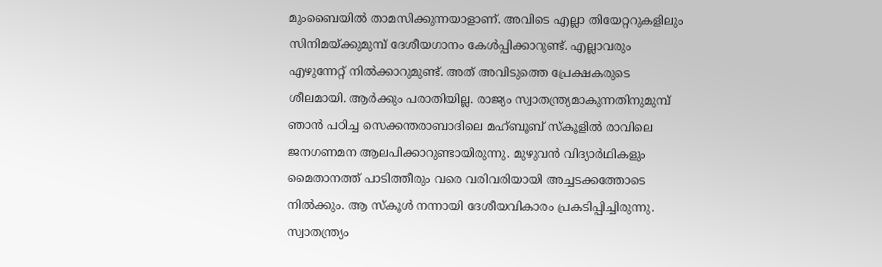മുംബൈയില്‍ താമസിക്കുന്നയാളാണ്. അവിടെ എല്ലാ തിയേറ്ററുകളിലും സിനിമയ്‌ക്കുമുമ്പ് ദേശീയഗാനം കേള്‍പ്പിക്കാറുണ്ട്. എല്ലാവരും എഴുന്നേറ്റ് നില്‍ക്കാറുമുണ്ട്. അത് അവിടുത്തെ പ്രേക്ഷകരുടെ ശീലമായി. ആര്‍ക്കും പരാതിയില്ല. രാജ്യം സ്വാതന്ത്ര്യമാകുന്നതിനുമുമ്പ് ഞാന്‍ പഠിച്ച സെക്കന്തരാബാദിലെ മഹ്ബൂബ് സ്‌കൂളില്‍ രാവിലെ ജനഗണമന ആലപിക്കാറുണ്ടായിരുന്നു. മുഴുവന്‍ വിദ്യാര്‍ഥികളും മൈതാനത്ത് പാടിത്തീരും വരെ വരിവരിയായി അച്ചടക്കത്തോടെ നില്‍ക്കും. ആ സ്‌കൂള്‍ നന്നായി ദേശീയവികാരം പ്രകടിപ്പിച്ചിരുന്നു. സ്വാതന്ത്ര്യം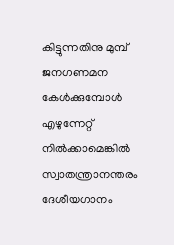കിട്ടുന്നതിനു മുമ്പ് ജനഗണമന കേള്‍ക്കുമ്പോള്‍ എഴുന്നേറ്റ് നില്‍ക്കാമെങ്കില്‍ സ്വാതന്ത്രാനന്തരം ദേശീയഗാനം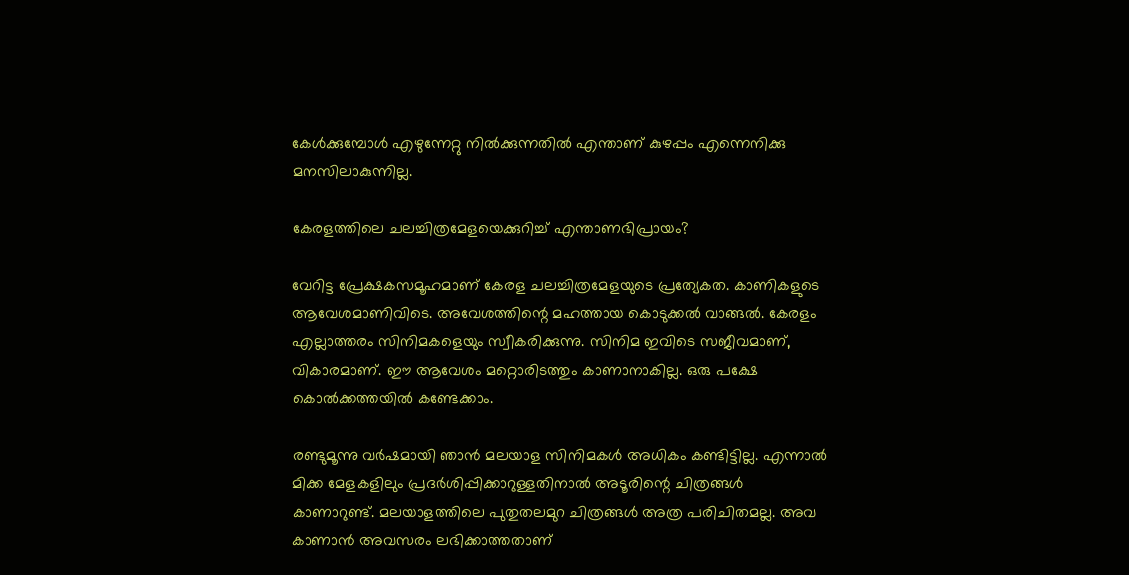കേള്‍ക്കുമ്പോള്‍ എഴുന്നേറ്റു നില്‍ക്കുന്നതില്‍ എന്താണ് കുഴപ്പം എന്നെനിക്കു മനസിലാകുന്നില്ല.

കേരളത്തിലെ ചലച്ചിത്രമേളയെക്കുറിച്ച് എന്താണഭിപ്രായം?

വേറിട്ട പ്രേക്ഷകസമൂഹമാണ് കേരള ചലച്ചിത്രമേളയുടെ പ്രത്യേകത. കാണികളുടെ ആവേശമാണിവിടെ. അവേശത്തിന്റെ മഹത്തായ കൊടുക്കല്‍ വാങ്ങല്‍. കേരളം എല്ലാത്തരം സിനിമകളെയും സ്വീകരിക്കുന്നു. സിനിമ ഇവിടെ സജീവമാണ്, വികാരമാണ്. ഈ ആവേശം മറ്റൊരിടത്തും കാണാനാകില്ല. ഒരു പക്ഷേ കൊല്‍ക്കത്തയില്‍ കണ്ടേക്കാം.

രണ്ടുമൂന്നു വര്‍ഷമായി ഞാന്‍ മലയാള സിനിമകള്‍ അധികം കണ്ടിട്ടില്ല. എന്നാല്‍ മിക്ക മേളകളിലും പ്രദര്‍ശിപ്പിക്കാറുള്ളതിനാല്‍ അടൂരിന്റെ ചിത്രങ്ങള്‍ കാണാറുണ്ട്. മലയാളത്തിലെ പുതുതലമുറ ചിത്രങ്ങള്‍ അത്ര പരിചിതമല്ല. അവ കാണാന്‍ അവസരം ലഭിക്കാത്തതാണ്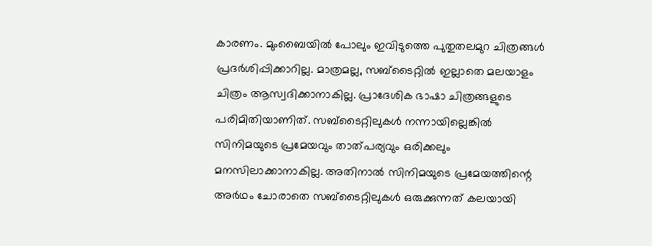കാരണം. മുംബൈയില്‍ പോലും ഇവിടുത്തെ പുതുതലമുറ ചിത്രങ്ങള്‍ പ്രദര്‍ശിപ്പിക്കാറില്ല. മാത്രമല്ല, സബ്‌ടൈറ്റില്‍ ഇല്ലാതെ മലയാളം ചിത്രം ആസ്വദിക്കാനാകില്ല. പ്രാദേശിക ഭാഷാ ചിത്രങ്ങളുടെ പരിമിതിയാണിത്. സബ്‌ടൈറ്റിലുകള്‍ നന്നായില്ലെങ്കില്‍ സിനിമയുടെ പ്രമേയവും താത്പര്യവും ഒരിക്കലും മനസിലാക്കാനാകില്ല. അതിനാല്‍ സിനിമയുടെ പ്രമേയത്തിന്റെ അര്‍ഥം ചോരാതെ സബ്‌ടൈറ്റിലുകള്‍ ഒരുക്കുന്നത് കലയായി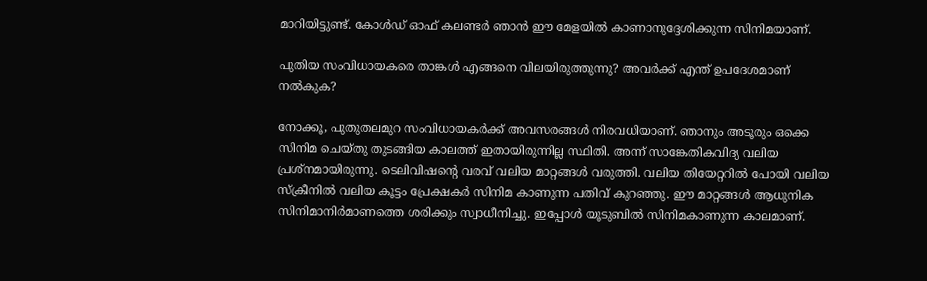മാറിയിട്ടുണ്ട്. കോള്‍ഡ് ഓഫ് കലണ്ടര്‍ ഞാന്‍ ഈ മേളയില്‍ കാണാനുദ്ദേശിക്കുന്ന സിനിമയാണ്.

പുതിയ സംവിധായകരെ താങ്കള്‍ എങ്ങനെ വിലയിരുത്തുന്നു? അവര്‍ക്ക് എന്ത് ഉപദേശമാണ് നല്‍കുക?

നോക്കൂ, പുതുതലമുറ സംവിധായകര്‍ക്ക് അവസരങ്ങള്‍ നിരവധിയാണ്. ഞാനും അടൂരും ഒക്കെ സിനിമ ചെയ്തു തുടങ്ങിയ കാലത്ത് ഇതായിരുന്നില്ല സ്ഥിതി. അന്ന് സാങ്കേതികവിദ്യ വലിയ പ്രശ്‌നമായിരുന്നു. ടെലിവിഷന്റെ വരവ് വലിയ മാറ്റങ്ങള്‍ വരുത്തി. വലിയ തിയേറ്ററില്‍ പോയി വലിയ സ്‌ക്രീനില്‍ വലിയ കൂട്ടം പ്രേക്ഷകര്‍ സിനിമ കാണുന്ന പതിവ് കുറഞ്ഞു. ഈ മാറ്റങ്ങള്‍ ആധുനിക സിനിമാനിര്‍മാണത്തെ ശരിക്കും സ്വാധീനിച്ചു. ഇപ്പോള്‍ യൂടുബില്‍ സിനിമകാണുന്ന കാലമാണ്.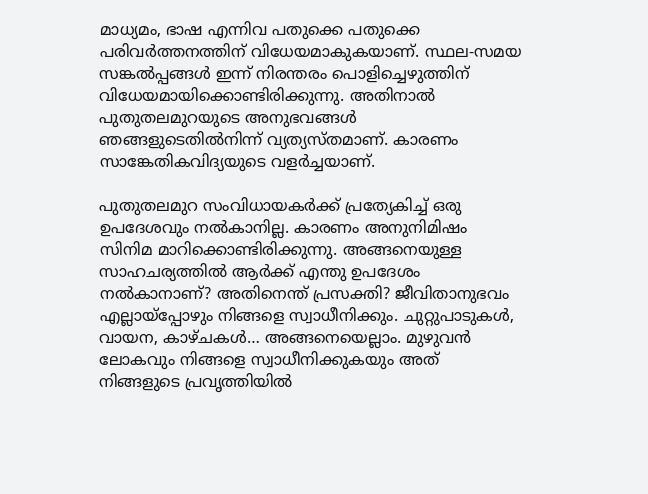മാധ്യമം, ഭാഷ എന്നിവ പതുക്കെ പതുക്കെ പരിവര്‍ത്തനത്തിന് വിധേയമാകുകയാണ്. സ്ഥല-സമയ സങ്കല്‍പ്പങ്ങള്‍ ഇന്ന് നിരന്തരം പൊളിച്ചെഴുത്തിന് വിധേയമായിക്കൊണ്ടിരിക്കുന്നു. അതിനാല്‍ പുതുതലമുറയുടെ അനുഭവങ്ങള്‍ ഞങ്ങളുടെതില്‍നിന്ന് വ്യത്യസ്തമാണ്. കാരണം സാങ്കേതികവിദ്യയുടെ വളര്‍ച്ചയാണ്.

പുതുതലമുറ സംവിധായകര്‍ക്ക് പ്രത്യേകിച്ച് ഒരു ഉപദേശവും നല്‍കാനില്ല. കാരണം അനുനിമിഷം സിനിമ മാറിക്കൊണ്ടിരിക്കുന്നു. അങ്ങനെയുള്ള സാഹചര്യത്തില്‍ ആര്‍ക്ക് എന്തു ഉപദേശം നല്‍കാനാണ്? അതിനെന്ത് പ്രസക്തി? ജീവിതാനുഭവം എല്ലായ്‌പ്പോഴും നിങ്ങളെ സ്വാധീനിക്കും. ചുറ്റുപാടുകള്‍, വായന, കാഴ്ചകള്‍… അങ്ങനെയെല്ലാം. മുഴുവന്‍ ലോകവും നിങ്ങളെ സ്വാധീനിക്കുകയും അത് നിങ്ങളുടെ പ്രവൃത്തിയില്‍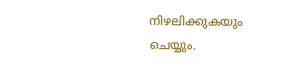നിഴലിക്കുകയും ചെയ്യും.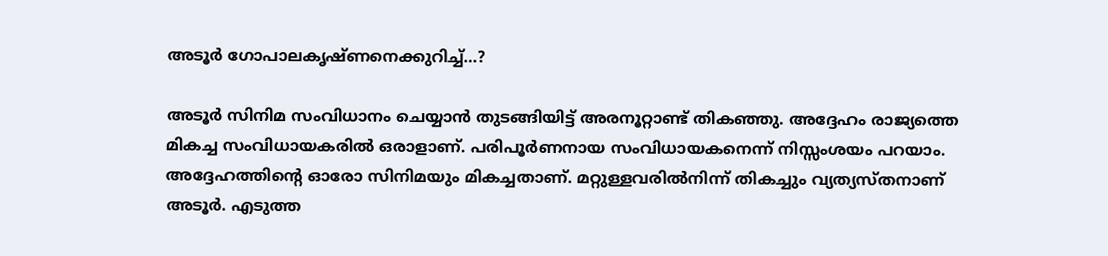അടൂര്‍ ഗോപാലകൃഷ്ണനെക്കുറിച്ച്…?

അടൂര്‍ സിനിമ സംവിധാനം ചെയ്യാന്‍ തുടങ്ങിയിട്ട് അരനൂറ്റാണ്ട് തികഞ്ഞു. അദ്ദേഹം രാജ്യത്തെ മികച്ച സംവിധായകരില്‍ ഒരാളാണ്. പരിപൂര്‍ണനായ സംവിധായകനെന്ന് നിസ്സംശയം പറയാം. അദ്ദേഹത്തിന്റെ ഓരോ സിനിമയും മികച്ചതാണ്. മറ്റുള്ളവരില്‍നിന്ന് തികച്ചും വ്യത്യസ്തനാണ് അടൂര്‍. എടുത്ത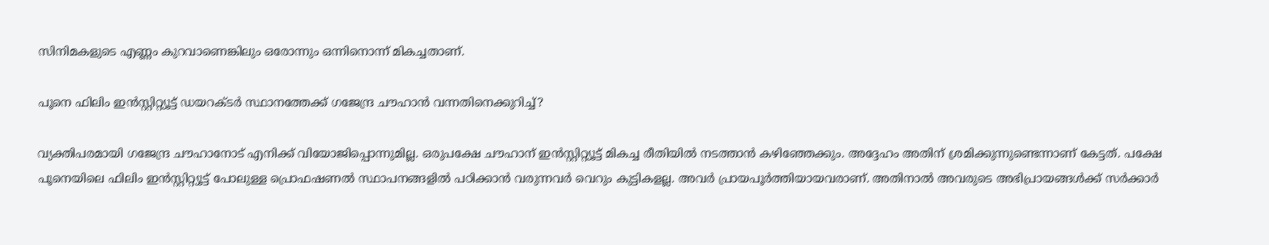സിനിമകളുടെ എണ്ണം കുറവാണെങ്കിലും ഒരോന്നും ഒന്നിനൊന്ന് മികച്ചതാണ്.

പൂനെ ഫിലിം ഇന്‍സ്റ്റിറ്റ്യൂട്ട് ഡയറക്ടര്‍ സ്ഥാനത്തേക്ക് ഗജേന്ദ്ര ചൗഹാന്‍ വന്നതിനെക്കുറിച്ച്?

വ്യക്തിപരമായി ഗജേന്ദ്ര ചൗഹാനോട് എനിക്ക് വിയോജിപ്പൊന്നുമില്ല. ഒരുപക്ഷേ ചൗഹാന് ഇന്‍സ്റ്റിറ്റ്യൂട്ട് മികച്ച രീതിയില്‍ നടത്താന്‍ കഴിഞ്ഞേക്കും. അദ്ദേഹം അതിന് ശ്രമിക്കുന്നുണ്ടെന്നാണ് കേട്ടത്. പക്ഷേ പൂനെയിലെ ഫിലിം ഇന്‍സ്റ്റിറ്റ്യൂട്ട് പോലുള്ള പ്രൊഫഷണല്‍ സ്ഥാപനങ്ങളില്‍ പഠിക്കാന്‍ വരുന്നവര്‍ വെറും കുട്ടികളല്ല. അവര്‍ പ്രായപൂര്‍ത്തിയായവരാണ്. അതിനാല്‍ അവരുടെ അഭിപ്രായങ്ങള്‍ക്ക് സര്‍ക്കാര്‍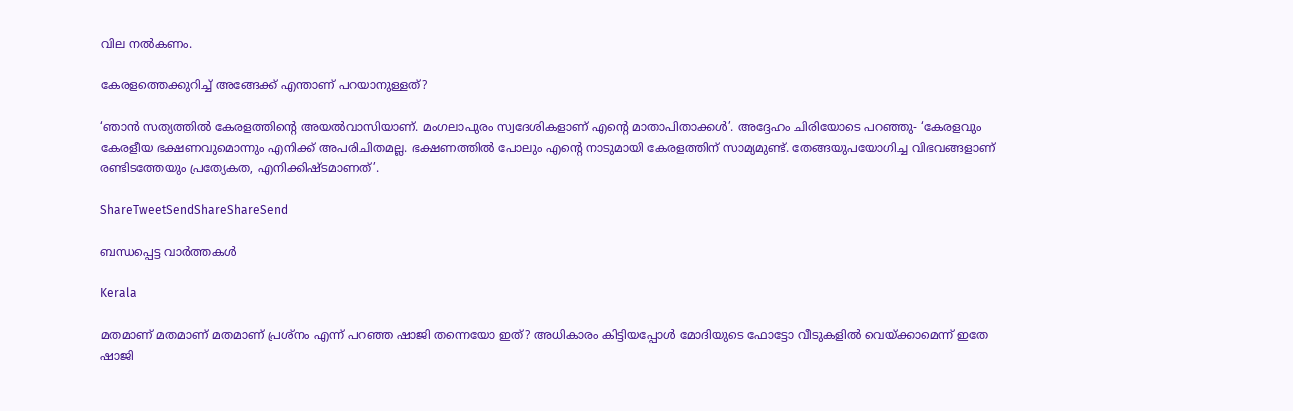വില നല്‍കണം.

കേരളത്തെക്കുറിച്ച് അങ്ങേക്ക് എന്താണ് പറയാനുള്ളത്?

‘ഞാന്‍ സത്യത്തില്‍ കേരളത്തിന്റെ അയല്‍വാസിയാണ്. മംഗലാപുരം സ്വദേശികളാണ് എന്റെ മാതാപിതാക്കള്‍’. അദ്ദേഹം ചിരിയോടെ പറഞ്ഞു- ‘കേരളവും കേരളീയ ഭക്ഷണവുമൊന്നും എനിക്ക് അപരിചിതമല്ല. ഭക്ഷണത്തില്‍ പോലും എന്റെ നാടുമായി കേരളത്തിന് സാമ്യമുണ്ട്. തേങ്ങയുപയോഗിച്ച വിഭവങ്ങളാണ് രണ്ടിടത്തേയും പ്രത്യേകത, എനിക്കിഷ്ടമാണത്’.

ShareTweetSendShareShareSend

ബന്ധപ്പെട്ട വാര്‍ത്തകള്‍

Kerala

മതമാണ് മതമാണ് മതമാണ് പ്രശ്നം എന്ന് പറഞ്ഞ ഷാജി തന്നെയോ ഇത്? അധികാരം കിട്ടിയപ്പോള്‍ മോദിയുടെ ഫോട്ടോ വീടുകളില്‍ വെയ്‌ക്കാമെന്ന് ഇതേ ഷാജി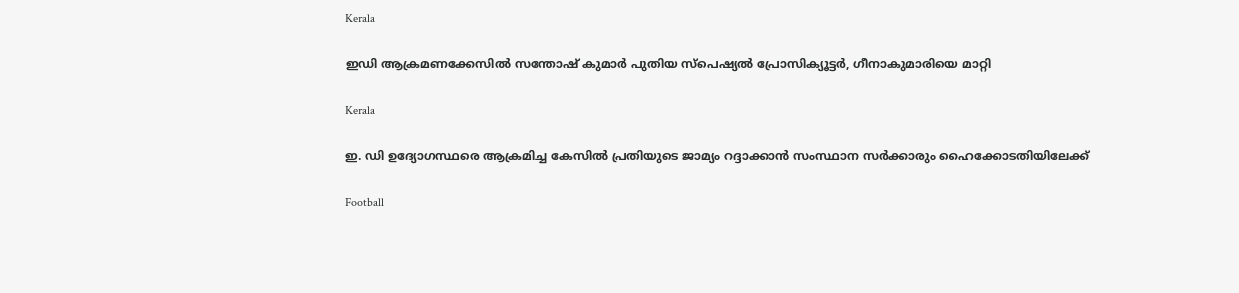Kerala

ഇഡി ആക്രമണക്കേസില്‍ സന്തോഷ് കുമാര്‍ പുതിയ സ്‌പെഷ്യല്‍ പ്രോസിക്യൂട്ടര്‍, ഗീനാകുമാരിയെ മാറ്റി

Kerala

ഇ. ഡി ഉദ്യോഗസ്ഥരെ ആക്രമിച്ച കേസില്‍ പ്രതിയുടെ ജാമ്യം റദ്ദാക്കാന്‍ സംസ്ഥാന സര്‍ക്കാരും ഹൈക്കോടതിയിലേക്ക്

Football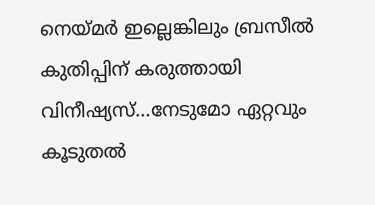നെയ്‌മര്‍ ഇല്ലെങ്കിലും ബ്രസീല്‍ കുതിപ്പിന് കരുത്തായി വിനീഷ്യസ്…നേടുമോ ഏറ്റവും കൂടുതല്‍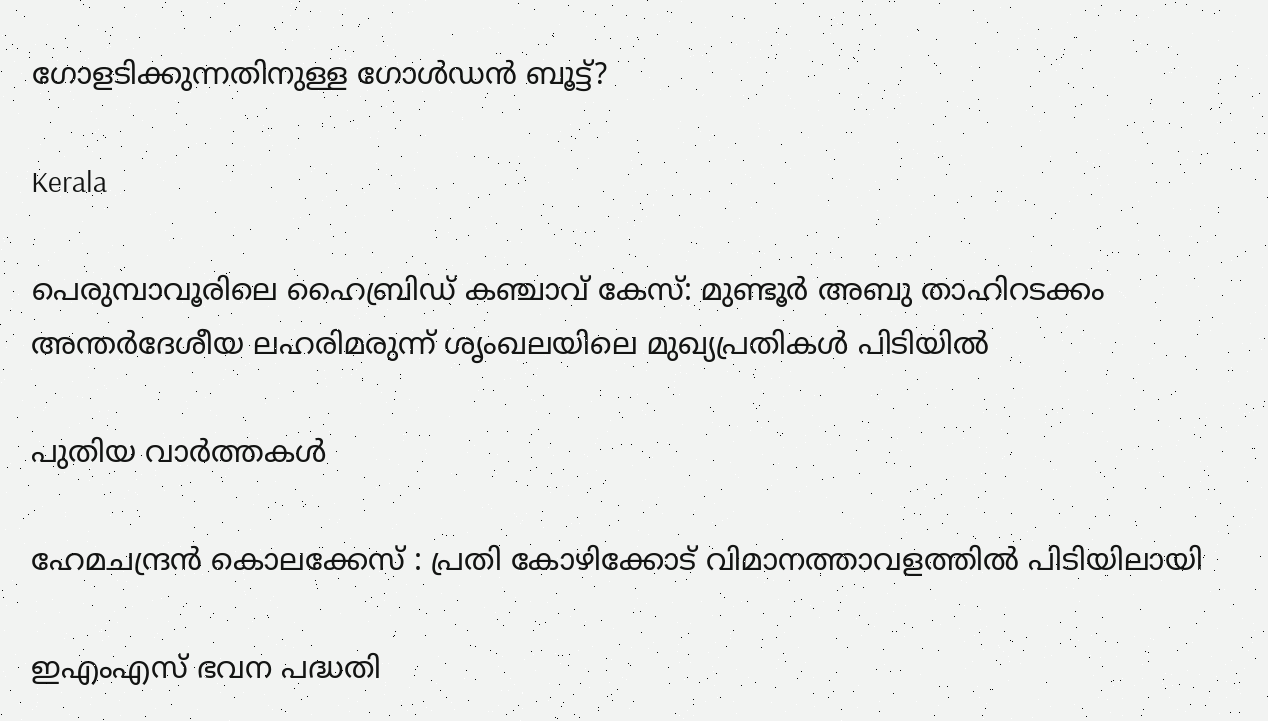ഗോളടിക്കുന്നതിനുള്ള ഗോള്‍ഡന്‍ ബൂട്ട്?

Kerala

പെരുമ്പാവൂരിലെ ഹൈബ്രിഡ് കഞ്ചാവ് കേസ്: മുണ്ടൂർ അബു താഹിറടക്കം അന്തർദേശീയ ലഹരിമരുന്ന് ശൃംഖലയിലെ മുഖ്യപ്രതികൾ പിടിയിൽ

പുതിയ വാര്‍ത്തകള്‍

ഹേമചന്ദ്രന്‍ കൊലക്കേസ് : പ്രതി കോഴിക്കോട് വിമാനത്താവളത്തില്‍ പിടിയിലായി

ഇഎംഎസ് ഭവന പദ്ധതി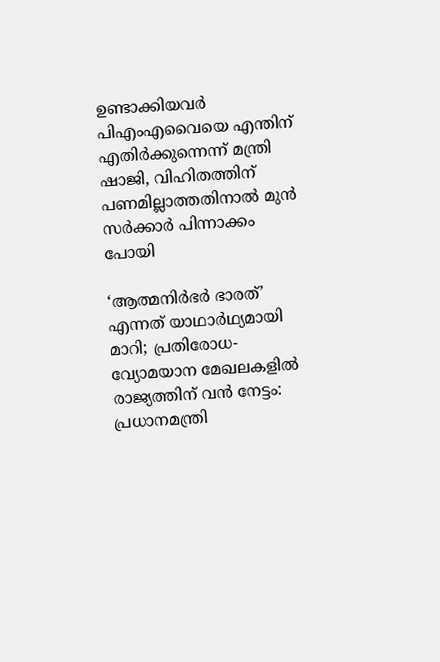ഉണ്ടാക്കിയവര്‍ പിഎംഎവൈയെ എന്തിന് എതിര്‍ക്കുന്നെന്ന് മന്ത്രി ഷാജി, വിഹിതത്തിന് പണമില്ലാത്തതിനാല്‍ മുന്‍ സര്‍ക്കാര്‍ പിന്നാക്കം പോയി

‘ആത്മനിർഭർ ഭാരത്’ എന്നത് യാഥാർഥ്യമായി മാറി; പ്രതിരോധ-വ്യോമയാന മേഖലകളില്‍ രാജ്യത്തിന് വന്‍ നേട്ടം: പ്രധാനമന്ത്രി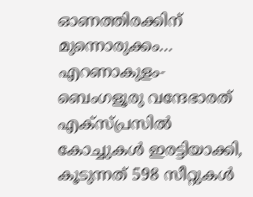ഓണത്തിരക്കിന് മുന്നൊരുക്കം… എറണാകുളം-ബെംഗളൂരു വന്ദേഭാരത് എക്സ്പ്രസിൽ കോച്ചുകൾ ഇരട്ടിയാക്കി, കൂടുന്നത് 598 സീറ്റുകള്‍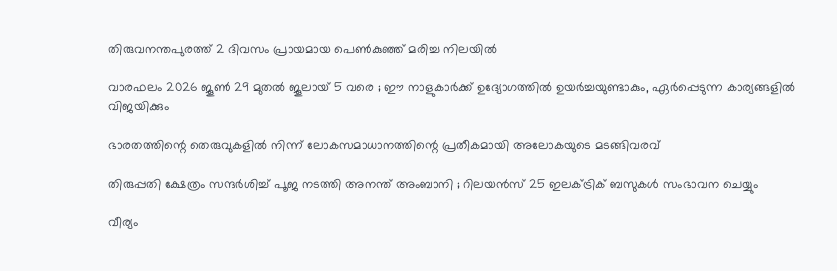തിരുവനന്തപുരത്ത് 2 ദിവസം പ്രായമായ പെണ്‍കുഞ്ഞ് മരിച്ച നിലയില്‍

വാരഫലം 2026 ജൂണ്‍ 29 മുതല്‍ ജൂലായ് 5 വരെ ; ഈ നാളുകാര്‍ക്ക് ഉദ്യോഗത്തില്‍ ഉയര്‍ച്ചയുണ്ടാകും, ഏര്‍പ്പെടുന്ന കാര്യങ്ങളില്‍ വിജയിക്കും

ഭാരതത്തിന്റെ തെരുവുകളില്‍ നിന്ന് ലോകസമാധാനത്തിന്റെ പ്രതീകമായി അലോകയുടെ മടങ്ങിവരവ്

തിരുപ്പതി ക്ഷേത്രം സന്ദർശിച്ച് പൂജ നടത്തി അനന്ത് അംബാനി ; റിലയൻസ് 25 ഇലക്ട്രിക് ബസുകൾ സംഭാവന ചെയ്യും

വീര്യം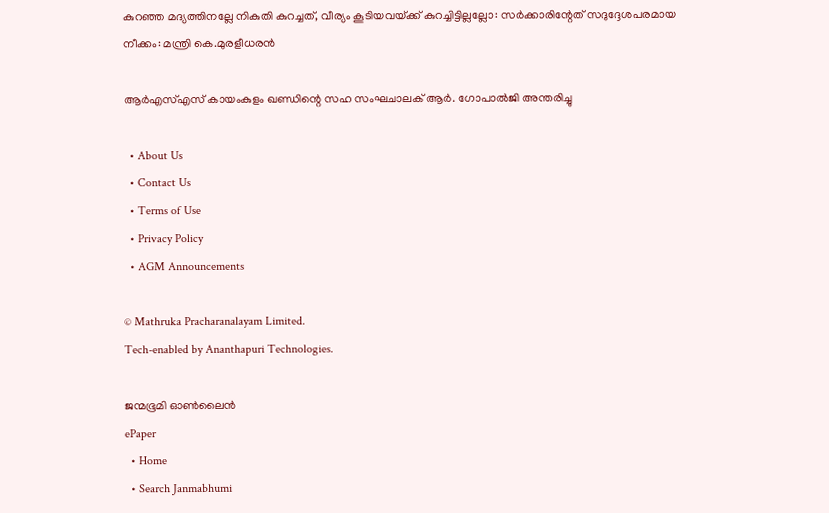കുറഞ്ഞ മദ്യത്തിനല്ലേ നികുതി കുറച്ചത്, വീര്യം കൂടിയവയ്‌ക്ക് കുറച്ചിട്ടില്ലല്ലോ: സർക്കാരിന്റേത് സദുദ്ദേശപരമായ നീക്കം: മന്ത്രി കെ.മുരളീധരൻ

ആർഎസ്‌എസ്‌ കായംകുളം ഖണ്ഡിന്റെ സഹ സംഘചാലക് ആർ. ഗോപാൽജി അന്തരിച്ചു

  • About Us
  • Contact Us
  • Terms of Use
  • Privacy Policy
  • AGM Announcements

© Mathruka Pracharanalayam Limited.
Tech-enabled by Ananthapuri Technologies.

ജന്മഭൂമി ഓണ്‍ലൈന്‍
ePaper
  • Home
  • Search Janmabhumi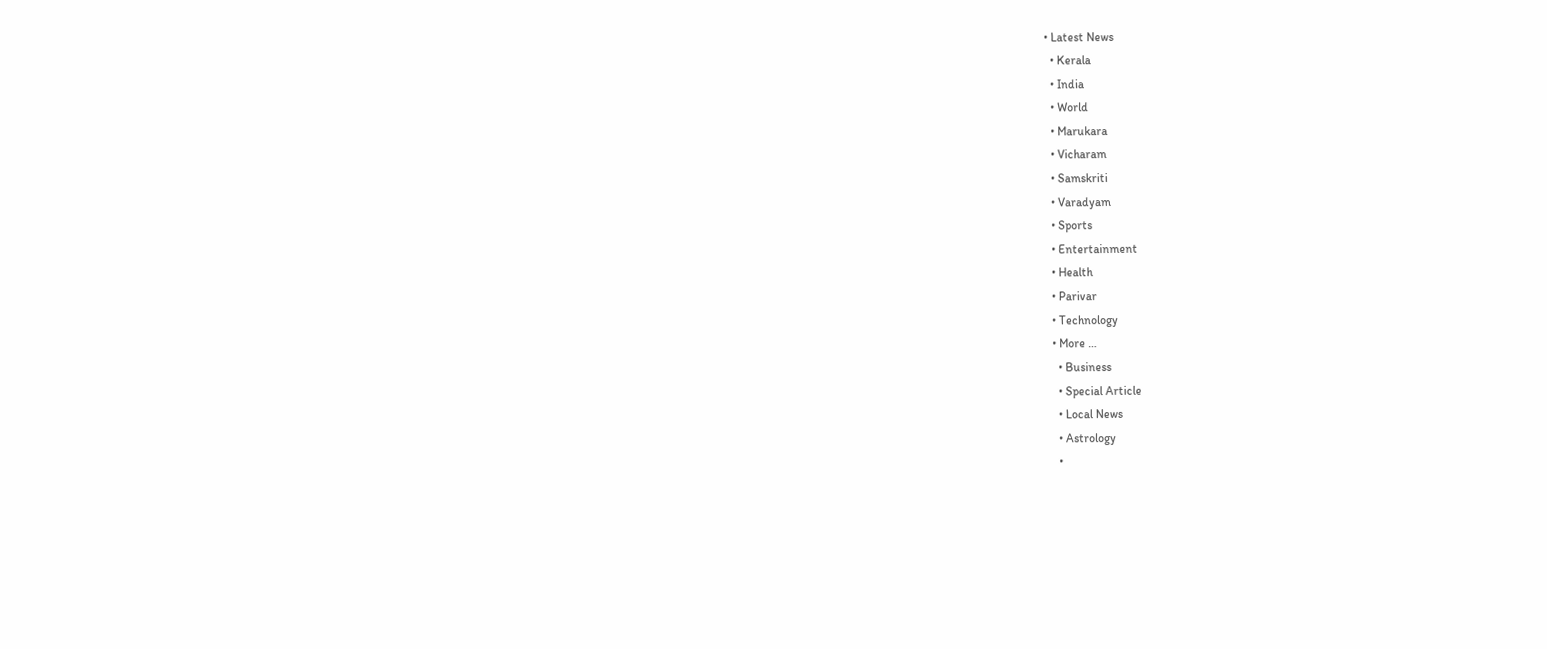• Latest News
  • Kerala
  • India
  • World
  • Marukara
  • Vicharam
  • Samskriti
  • Varadyam
  • Sports
  • Entertainment
  • Health
  • Parivar
  • Technology
  • More …
    • Business
    • Special Article
    • Local News
    • Astrology
    •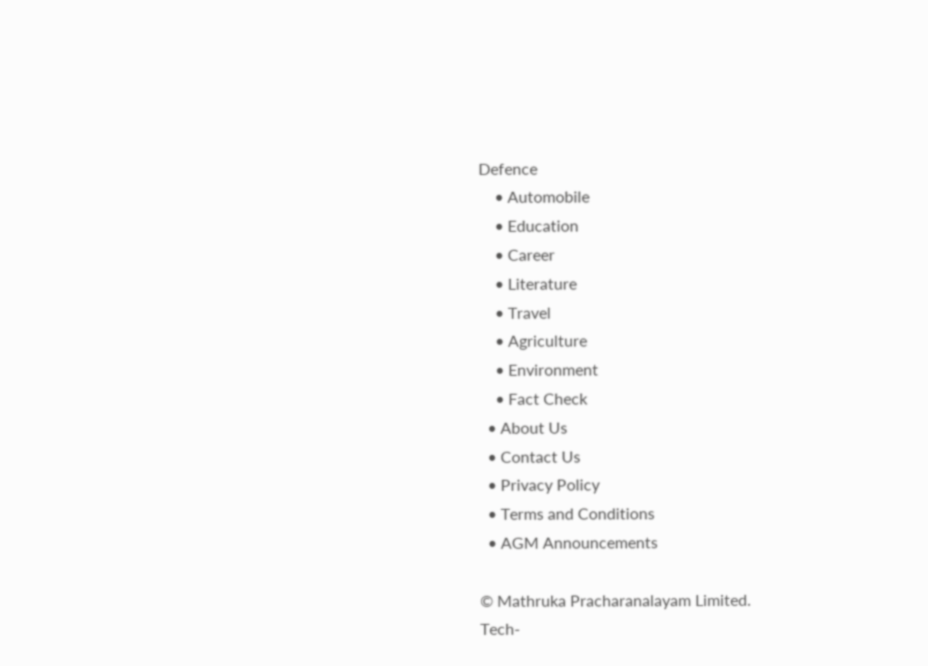Defence
    • Automobile
    • Education
    • Career
    • Literature
    • Travel
    • Agriculture
    • Environment
    • Fact Check
  • About Us
  • Contact Us
  • Privacy Policy
  • Terms and Conditions
  • AGM Announcements

© Mathruka Pracharanalayam Limited.
Tech-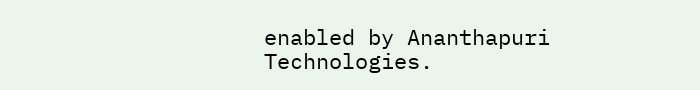enabled by Ananthapuri Technologies.